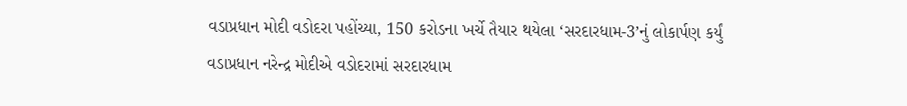વડાપ્રધાન મોદી વડોદરા પહોંચ્યા, 150 કરોડના ખર્ચે તૈયાર થયેલા ‘સરદારધામ-3’નું લોકાર્પણ કર્યું
વડાપ્રધાન નરેન્દ્ર મોદીએ વડોદરામાં સરદારધામ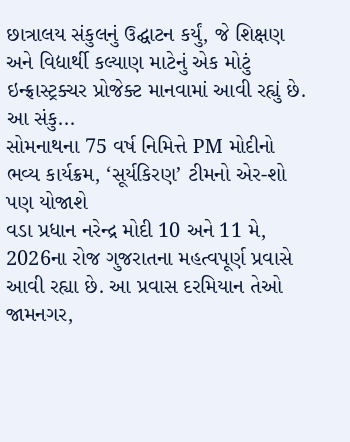છાત્રાલય સંકુલનું ઉદ્ઘાટન કર્યું, જે શિક્ષણ અને વિદ્યાર્થી કલ્યાણ માટેનું એક મોટું ઇન્ફ્રાસ્ટ્રક્ચર પ્રોજેક્ટ માનવામાં આવી રહ્યું છે. આ સંકુ...
સોમનાથના 75 વર્ષ નિમિત્તે PM મોદીનો ભવ્ય કાર્યક્રમ, ‘સૂર્યકિરણ’ ટીમનો એર-શો પણ યોજાશે
વડા પ્રધાન નરેન્દ્ર મોદી 10 અને 11 મે, 2026ના રોજ ગુજરાતના મહત્વપૂર્ણ પ્રવાસે આવી રહ્યા છે. આ પ્રવાસ દરમિયાન તેઓ જામનગર,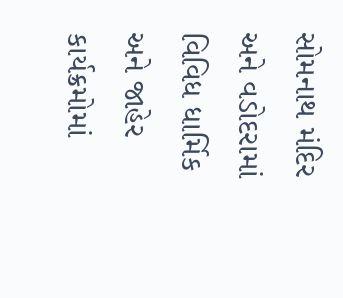સોમનાથ મંદિર અને વડોદરામાં વિવિધ ધાર્મિક અને જાહેર કાર્યક્રમોમાં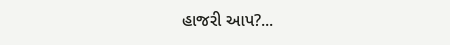હાજરી આપ?...